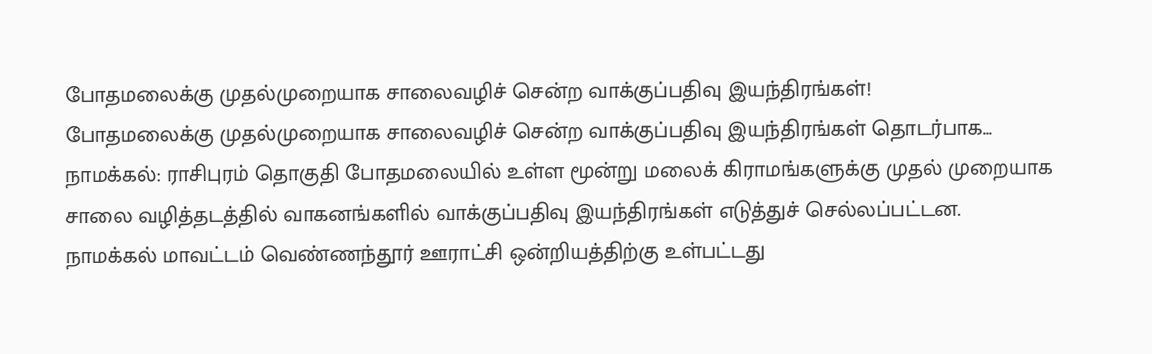போதமலைக்கு முதல்முறையாக சாலைவழிச் சென்ற வாக்குப்பதிவு இயந்திரங்கள்!
போதமலைக்கு முதல்முறையாக சாலைவழிச் சென்ற வாக்குப்பதிவு இயந்திரங்கள் தொடர்பாக...
நாமக்கல்: ராசிபுரம் தொகுதி போதமலையில் உள்ள மூன்று மலைக் கிராமங்களுக்கு முதல் முறையாக சாலை வழித்தடத்தில் வாகனங்களில் வாக்குப்பதிவு இயந்திரங்கள் எடுத்துச் செல்லப்பட்டன.
நாமக்கல் மாவட்டம் வெண்ணந்தூர் ஊராட்சி ஒன்றியத்திற்கு உள்பட்டது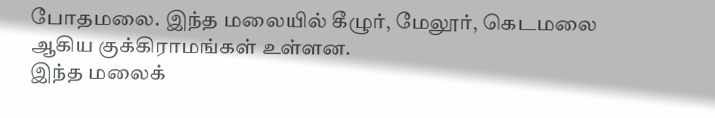போதமலை. இந்த மலையில் கீழுர், மேலூர், கெடமலை ஆகிய குக்கிராமங்கள் உள்ளன.
இந்த மலைக்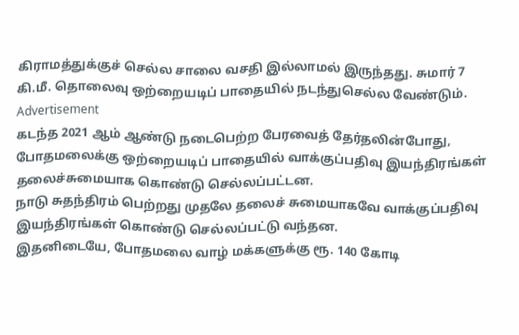கிராமத்துக்குச் செல்ல சாலை வசதி இல்லாமல் இருந்தது. சுமார் 7 கி.மீ. தொலைவு ஒற்றையடிப் பாதையில் நடந்துசெல்ல வேண்டும்.
Advertisement
கடந்த 2021 ஆம் ஆண்டு நடைபெற்ற பேரவைத் தேர்தலின்போது, போதமலைக்கு ஒற்றையடிப் பாதையில் வாக்குப்பதிவு இயந்திரங்கள் தலைச்சுமையாக கொண்டு செல்லப்பட்டன.
நாடு சுதந்திரம் பெற்றது முதலே தலைச் சுமையாகவே வாக்குப்பதிவு இயந்திரங்கள் கொண்டு செல்லப்பட்டு வந்தன.
இதனிடையே, போதமலை வாழ் மக்களுக்கு ரூ. 140 கோடி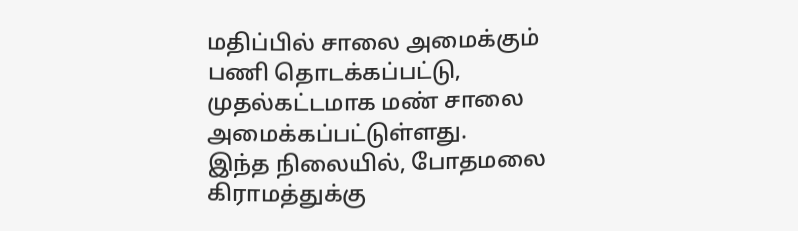மதிப்பில் சாலை அமைக்கும் பணி தொடக்கப்பட்டு, முதல்கட்டமாக மண் சாலை அமைக்கப்பட்டுள்ளது.
இந்த நிலையில், போதமலை கிராமத்துக்கு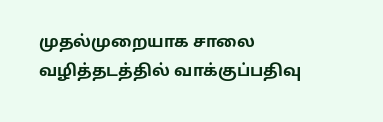முதல்முறையாக சாலை வழித்தடத்தில் வாக்குப்பதிவு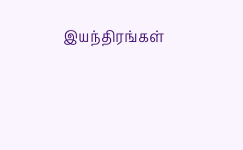இயந்திரங்கள்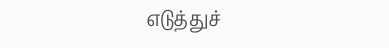எடுத்துச்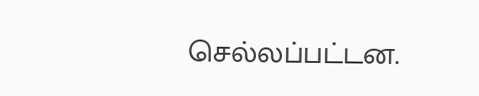செல்லப்பட்டன.